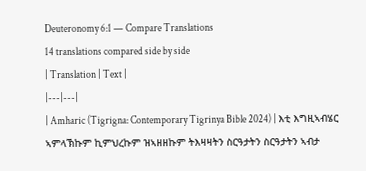Deuteronomy 6:1 — Compare Translations
14 translations compared side by side
| Translation | Text |
|---|---|
| Amharic (Tigrigna: Contemporary Tigrinya Bible 2024) | እቲ እግዚኣብሄር ኣምላኽኩም ኪምህረኩም ዝኣዘዘኩም ትእዛዛትን ስርዓታትን ስርዓታትን ኣብታ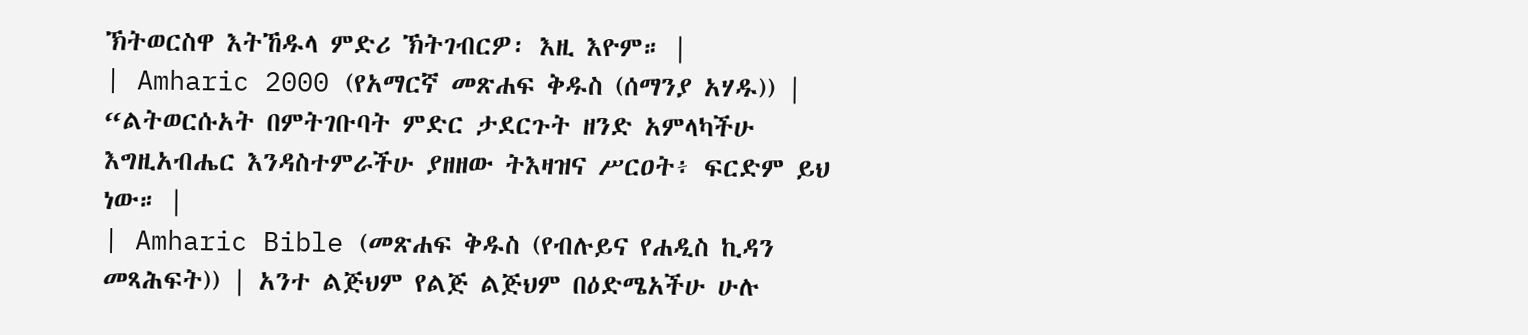ኽትወርስዋ እትኸዱላ ምድሪ ኽትገብርዎ፡ እዚ እዮም። |
| Amharic 2000 (የአማርኛ መጽሐፍ ቅዱስ (ሰማንያ አሃዱ)) | “ልትወርሱአት በምትገቡባት ምድር ታደርጉት ዘንድ አምላካችሁ እግዚአብሔር እንዳስተምራችሁ ያዘዘው ትእዛዝና ሥርዐት፥ ፍርድም ይህ ነው። |
| Amharic Bible (መጽሐፍ ቅዱስ (የብሉይና የሐዲስ ኪዳን መጻሕፍት)) | አንተ ልጅህም የልጅ ልጅህም በዕድሜአችሁ ሁሉ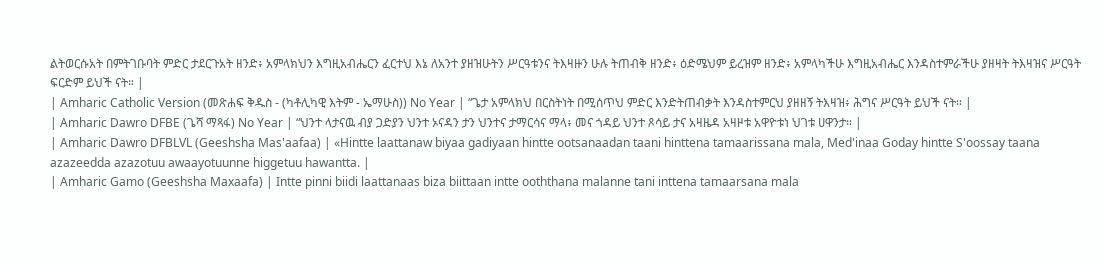ልትወርሱአት በምትገቡባት ምድር ታደርጉአት ዘንድ፥ አምላክህን እግዚአብሔርን ፈርተህ እኔ ለአንተ ያዘዝሁትን ሥርዓቱንና ትእዛዙን ሁሉ ትጠብቅ ዘንድ፥ ዕድሜህም ይረዝም ዘንድ፥ አምላካችሁ እግዚአብሔር እንዳስተምራችሁ ያዘዛት ትእዛዝና ሥርዓት ፍርድም ይህች ናት። |
| Amharic Catholic Version (መጽሐፍ ቅዱስ - (ካቶሊካዊ እትም - ኤማሁስ)) No Year | “ጌታ አምላክህ በርስትነት በሚሰጥህ ምድር እንድትጠብቃት እንዳስተምርህ ያዘዘኝ ትእዛዝ፥ ሕግና ሥርዓት ይህች ናት። |
| Amharic Dawro DFBE (ጌሻ ማጻፋ) No Year | “ህንተ ላታናዉ ብያ ጋድያን ህንተ ኦናዳን ታን ህንተና ታማርሳና ማላ፥ መና ጎዳይ ህንተ ጾሳይ ታና አዛዜዳ አዛዞቱ አዋዮቱነ ህገቱ ሀዋንታ። |
| Amharic Dawro DFBLVL (Geeshsha Mas'aafaa) | «Hintte laattanaw biyaa gadiyaan hintte ootsanaadan taani hinttena tamaarissana mala, Med'inaa Goday hintte S'oossay taana azazeedda azazotuu awaayotuunne higgetuu hawantta. |
| Amharic Gamo (Geeshsha Maxaafa) | Intte pinni biidi laattanaas biza biittaan intte ooththana malanne tani inttena tamaarsana mala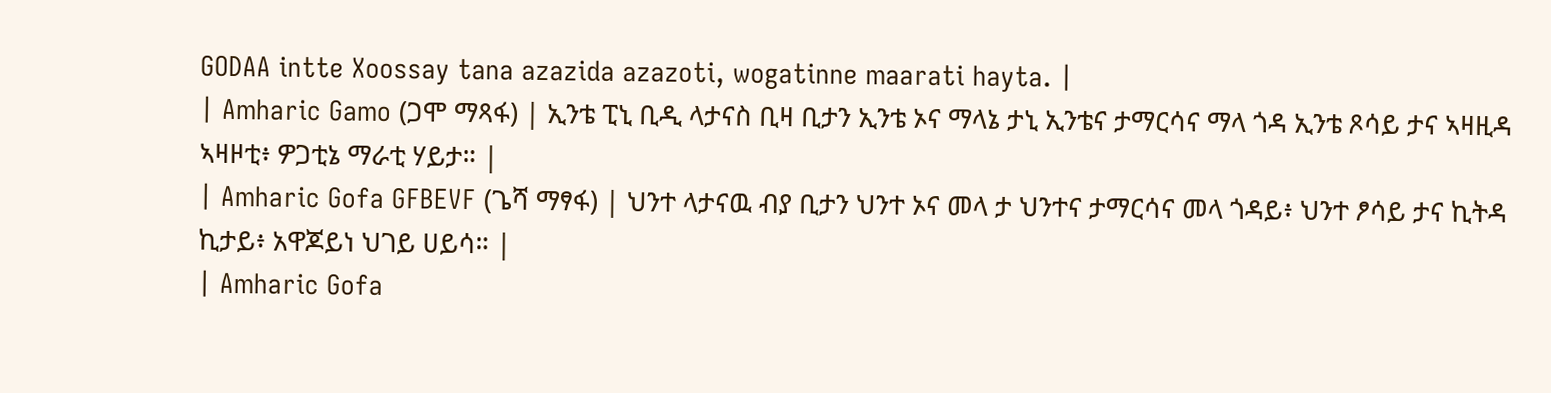GODAA intte Xoossay tana azazida azazoti, wogatinne maarati hayta. |
| Amharic Gamo (ጋሞ ማጻፋ) | ኢንቴ ፒኒ ቢዲ ላታናስ ቢዛ ቢታን ኢንቴ ኦና ማላኔ ታኒ ኢንቴና ታማርሳና ማላ ጎዳ ኢንቴ ጾሳይ ታና ኣዛዚዳ ኣዛዞቲ፥ ዎጋቲኔ ማራቲ ሃይታ። |
| Amharic Gofa GFBEVF (ጌሻ ማፃፋ) | ህንተ ላታናዉ ብያ ቢታን ህንተ ኦና መላ ታ ህንተና ታማርሳና መላ ጎዳይ፥ ህንተ ፆሳይ ታና ኪትዳ ኪታይ፥ አዋጆይነ ህገይ ሀይሳ። |
| Amharic Gofa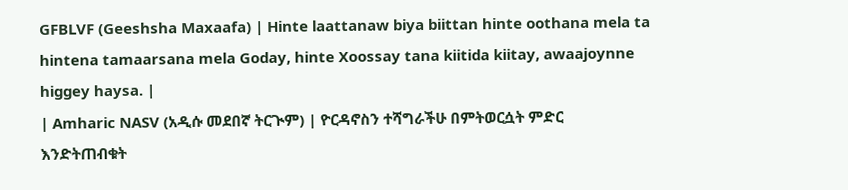GFBLVF (Geeshsha Maxaafa) | Hinte laattanaw biya biittan hinte oothana mela ta hintena tamaarsana mela Goday, hinte Xoossay tana kiitida kiitay, awaajoynne higgey haysa. |
| Amharic NASV (አዲሱ መደበኛ ትርጒም) | ዮርዳኖስን ተሻግራችሁ በምትወርሷት ምድር እንድትጠብቁት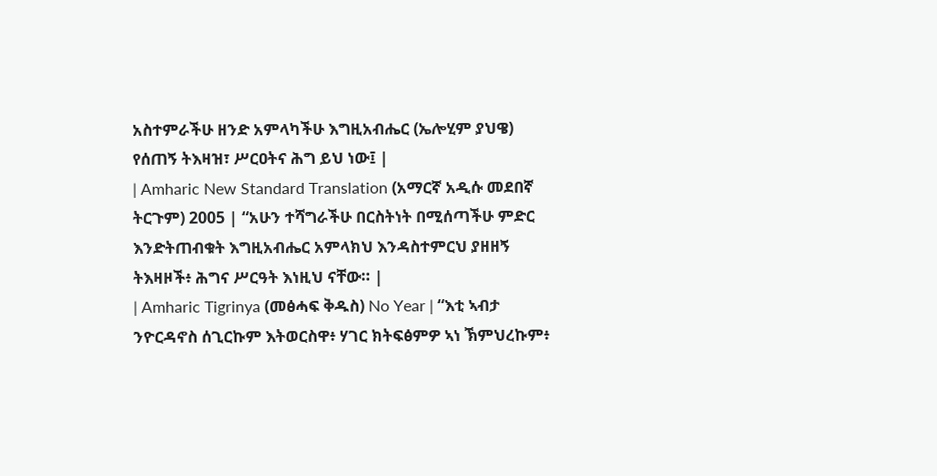አስተምራችሁ ዘንድ አምላካችሁ እግዚአብሔር (ኤሎሂም ያህዌ) የሰጠኝ ትእዛዝ፣ ሥርዐትና ሕግ ይህ ነው፤ |
| Amharic New Standard Translation (አማርኛ አዲሱ መደበኛ ትርጉም) 2005 | “አሁን ተሻግራችሁ በርስትነት በሚሰጣችሁ ምድር እንድትጠብቁት እግዚአብሔር አምላክህ እንዳስተምርህ ያዘዘኝ ትእዛዞች፥ ሕግና ሥርዓት እነዚህ ናቸው። |
| Amharic Tigrinya (መፅሓፍ ቅዱስ) No Year | “እቲ ኣብታ ንዮርዳኖስ ሰጊርኩም እትወርስዋ፥ ሃገር ክትፍፅምዎ ኣነ ኽምህረኩም፥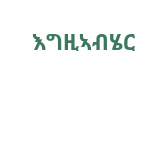እግዚኣብሄር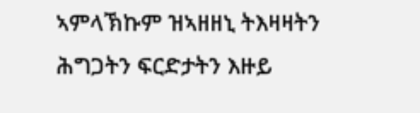ኣምላኽኩም ዝኣዘዘኒ ትእዛዛትን ሕግጋትን ፍርድታትን እዙይ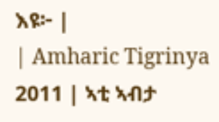እዩ፦ |
| Amharic Tigrinya 2011 | ኣቲ ኣብታ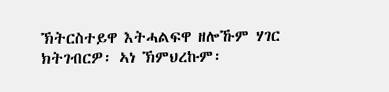ኽትርስተይዋ እትሓልፍዋ ዘሎኹም ሃገር ክትገብርዎ፡ ኣነ ኽምህረኩም፡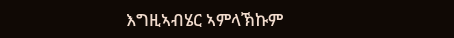እግዚኣብሄር ኣምላኽኩም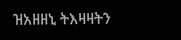ዝአዘዘኒ ትእዛዛትን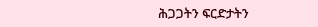ሕጋጋትን ፍርድታትን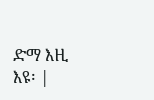ድማ እዚ እዩ፡ |